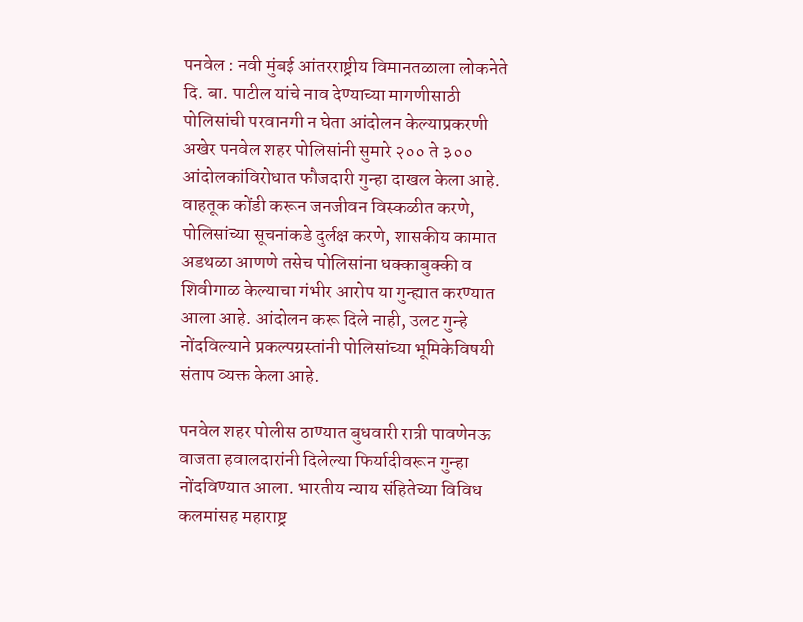पनवेल : नवी मुंबई आंतरराष्ट्रीय विमानतळाला लोकनेते दि. बा. पाटील यांचे नाव देण्याच्या मागणीसाठी पोलिसांची परवानगी न घेता आंदोलन केल्याप्रकरणी अखेर पनवेल शहर पोलिसांनी सुमारे २०० ते ३०० आंदोलकांविरोधात फौजदारी गुन्हा दाखल केला आहे. वाहतूक कोंडी करून जनजीवन विस्कळीत करणे, पोलिसांच्या सूचनांकडे दुर्लक्ष करणे, शासकीय कामात अडथळा आणणे तसेच पोलिसांना धक्काबुक्की व शिवीगाळ केल्याचा गंभीर आरोप या गुन्ह्यात करण्यात आला आहे. आंदोलन करू दिले नाही, उलट गुन्हे नोंदविल्याने प्रकल्पग्रस्तांनी पोलिसांच्या भूमिकेविषयी संताप व्यक्त केला आहे.

पनवेल शहर पोलीस ठाण्यात बुधवारी रात्री पावणेनऊ वाजता हवालदारांनी दिलेल्या फिर्यादीवरून गुन्हा नोंदविण्यात आला. भारतीय न्याय संहितेच्या विविध कलमांसह महाराष्ट्र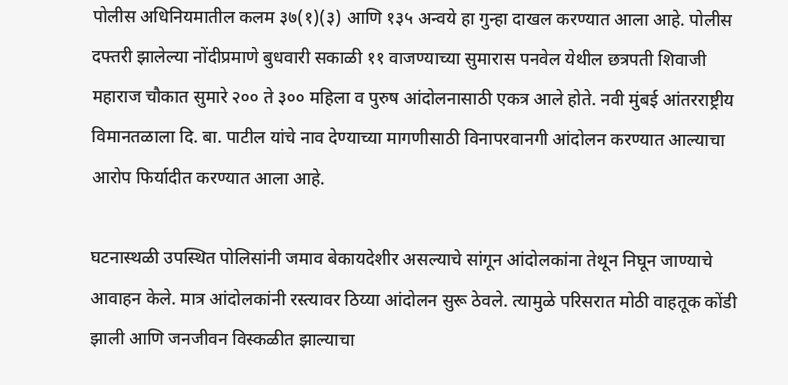पोलीस अधिनियमातील कलम ३७(१)(३) आणि १३५ अन्वये हा गुन्हा दाखल करण्यात आला आहे. पोलीस दफ्तरी झालेल्या नोंदीप्रमाणे बुधवारी सकाळी ११ वाजण्याच्या सुमारास पनवेल येथील छत्रपती शिवाजी महाराज चौकात सुमारे २०० ते ३०० महिला व पुरुष आंदोलनासाठी एकत्र आले होते. नवी मुंबई आंतरराष्ट्रीय विमानतळाला दि. बा. पाटील यांचे नाव देण्याच्या मागणीसाठी विनापरवानगी आंदोलन करण्यात आल्याचा आरोप फिर्यादीत करण्यात आला आहे.

घटनास्थळी उपस्थित पोलिसांनी जमाव बेकायदेशीर असल्याचे सांगून आंदोलकांना तेथून निघून जाण्याचे आवाहन केले. मात्र आंदोलकांनी रस्त्यावर ठिय्या आंदोलन सुरू ठेवले. त्यामुळे परिसरात मोठी वाहतूक कोंडी झाली आणि जनजीवन विस्कळीत झाल्याचा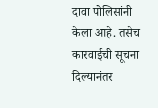दावा पोलिसांनी केला आहे. तसेच कारवाईची सूचना दिल्यानंतर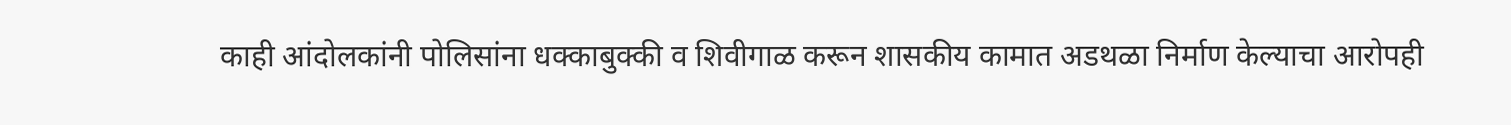काही आंदोलकांनी पोलिसांना धक्काबुक्की व शिवीगाळ करून शासकीय कामात अडथळा निर्माण केल्याचा आरोपही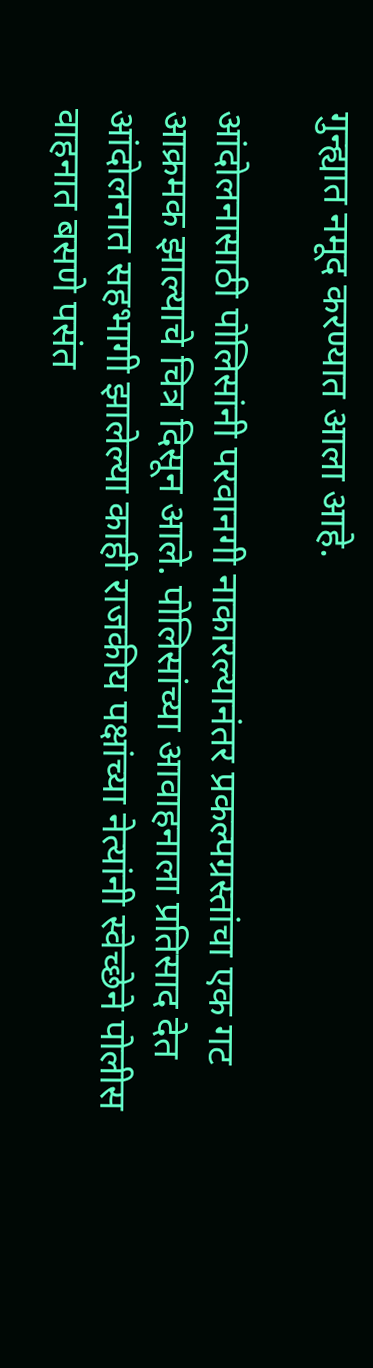गुन्ह्यात नमूद करण्यात आला आहे.

आंदोलनासाठी पोलिसांनी परवानगी नाकारल्यानंतर प्रकल्पग्रस्तांचा एक गट आक्रमक झाल्याचे चित्र दिसून आले. पोलिसांच्या आवाहनाला प्रतिसाद देत आंदोलनात सहभागी झालेल्या काही राजकीय पक्षांच्या नेत्यांनी स्वेच्छेने पोलीस वाहनात बसणे पसंत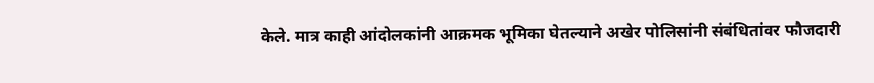केले. मात्र काही आंदोलकांनी आक्रमक भूमिका घेतल्याने अखेर पोलिसांनी संबंधितांवर फौजदारी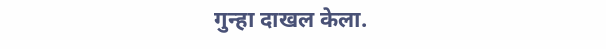गुन्हा दाखल केला.